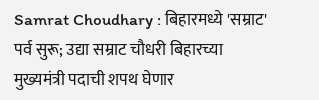Samrat Choudhary : बिहारमध्ये 'सम्राट' पर्व सुरू; उद्या सम्राट चौधरी बिहारच्या मुख्यमंत्री पदाची शपथ घेणार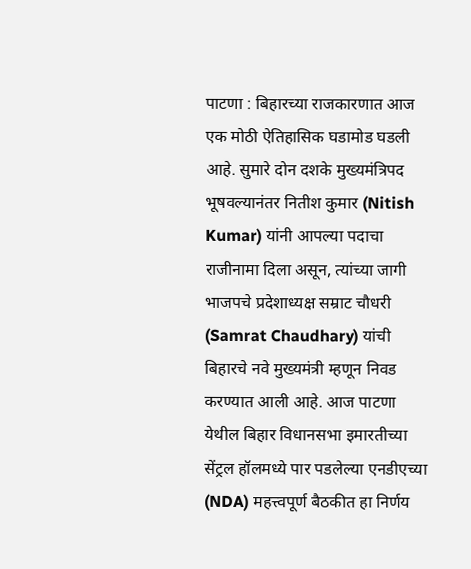पाटणा : बिहारच्या राजकारणात आज एक मोठी ऐतिहासिक घडामोड घडली आहे. सुमारे दोन दशके मुख्यमंत्रिपद भूषवल्यानंतर नितीश कुमार (Nitish Kumar) यांनी आपल्या पदाचा राजीनामा दिला असून, त्यांच्या जागी भाजपचे प्रदेशाध्यक्ष सम्राट चौधरी (Samrat Chaudhary) यांची बिहारचे नवे मुख्यमंत्री म्हणून निवड करण्यात आली आहे. आज पाटणा येथील बिहार विधानसभा इमारतीच्या सेंट्रल हॉलमध्ये पार पडलेल्या एनडीएच्या (NDA) महत्त्वपूर्ण बैठकीत हा निर्णय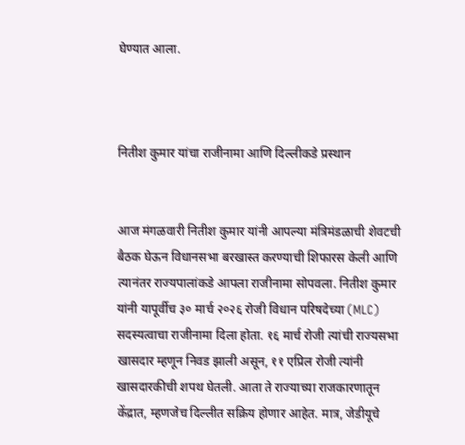घेण्यात आला.



नितीश कुमार यांचा राजीनामा आणि दिल्लीकडे प्रस्थान


आज मंगळवारी नितीश कुमार यांनी आपल्या मंत्रिमंडळाची शेवटची बैठक घेऊन विधानसभा बरखास्त करण्याची शिफारस केली आणि त्यानंतर राज्यपालांकडे आपला राजीनामा सोपवला. नितीश कुमार यांनी यापूर्वीच ३० मार्च २०२६ रोजी विधान परिषदेच्या (MLC) सदस्यत्वाचा राजीनामा दिला होता. १६ मार्च रोजी त्यांची राज्यसभा खासदार म्हणून निवड झाली असून, ११ एप्रिल रोजी त्यांनी खासदारकीची शपथ घेतली. आता ते राज्याच्या राजकारणातून केंद्रात, म्हणजेच दिल्लीत सक्रिय होणार आहेत. मात्र, जेडीयूचे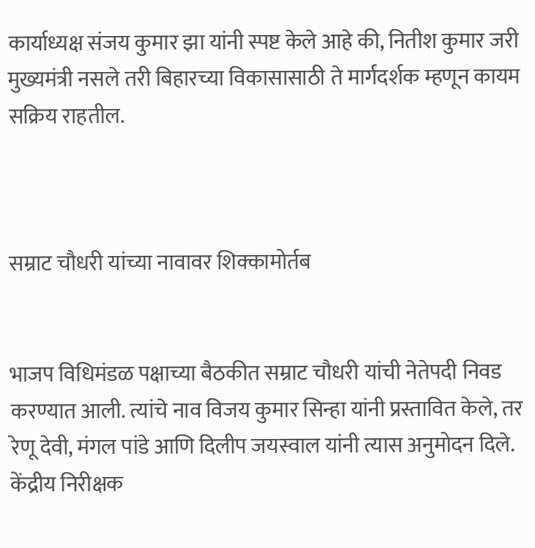कार्याध्यक्ष संजय कुमार झा यांनी स्पष्ट केले आहे की, नितीश कुमार जरी मुख्यमंत्री नसले तरी बिहारच्या विकासासाठी ते मार्गदर्शक म्हणून कायम सक्रिय राहतील.



सम्राट चौधरी यांच्या नावावर शिक्कामोर्तब


भाजप विधिमंडळ पक्षाच्या बैठकीत सम्राट चौधरी यांची नेतेपदी निवड करण्यात आली. त्यांचे नाव विजय कुमार सिन्हा यांनी प्रस्तावित केले, तर रेणू देवी, मंगल पांडे आणि दिलीप जयस्वाल यांनी त्यास अनुमोदन दिले. केंद्रीय निरीक्षक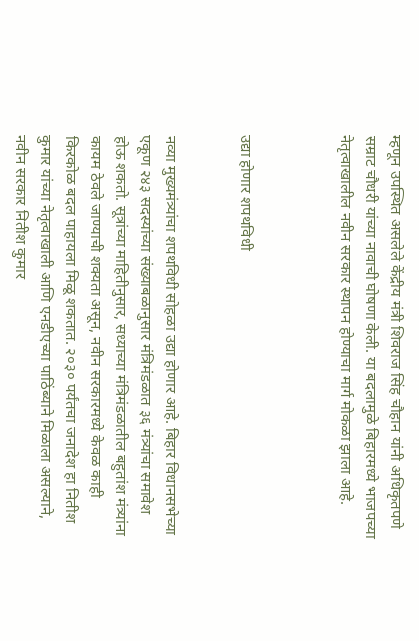म्हणून उपस्थित असलेले केंद्रीय मंत्री शिवराज सिंह चौहान यांनी अधिकृतपणे सम्राट चौधरी यांच्या नावाची घोषणा केली. या बदलामुळे बिहारमध्ये भाजपच्या नेतृत्वाखालील नवीन सरकार स्थापन होण्याचा मार्ग मोकळा झाला आहे.



उद्या होणार शपथविधी


नव्या मुख्यमंत्र्यांचा शपथविधी सोहळा उद्या होणार आहे. बिहार विधानसभेच्या एकूण २४३ सदस्यांच्या संख्याबळानुसार मंत्रिमंडळात ३६ मंत्र्यांचा समावेश होऊ शकतो. सूत्रांच्या माहितीनुसार, सध्याच्या मंत्रिमंडळातील बहुतांश मंत्र्यांना कायम ठेवले जाण्याची शक्यता असून, नवीन सरकारमध्ये केवळ काही किरकोळ बदल पाहायला मिळू शकतात. २०३० पर्यंतचा जनादेश हा नितीश कुमार यांच्या नेतृत्वाखाली आणि एनडीएच्या पाठिंब्याने मिळाला असल्याने, नवीन सरकार नितीश कुमार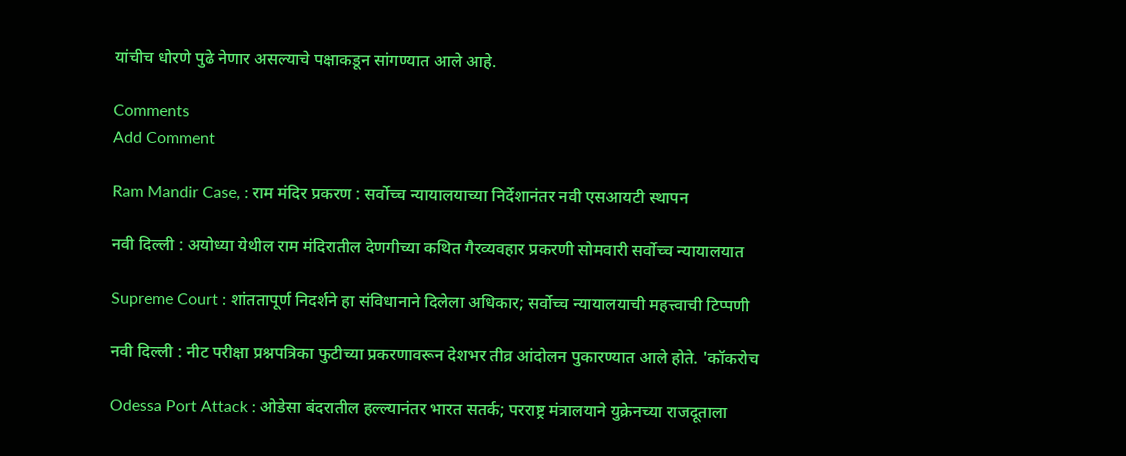यांचीच धोरणे पुढे नेणार असल्याचे पक्षाकडून सांगण्यात आले आहे.

Comments
Add Comment

Ram Mandir Case, : राम मंदिर प्रकरण : सर्वोच्च न्यायालयाच्या निर्देशानंतर नवी एसआयटी स्थापन

नवी दिल्ली : अयोध्या येथील राम मंदिरातील देणगीच्या कथित गैरव्यवहार प्रकरणी सोमवारी सर्वोच्च न्यायालयात

Supreme Court : शांततापूर्ण निदर्शने हा संविधानाने दिलेला अधिकार; सर्वोच्च न्यायालयाची महत्त्वाची टिप्पणी

नवी दिल्ली : नीट परीक्षा प्रश्नपत्रिका फुटीच्या प्रकरणावरून देशभर तीव्र आंदोलन पुकारण्यात आले होते. 'कॉकरोच

Odessa Port Attack : ओडेसा बंदरातील हल्ल्यानंतर भारत सतर्क; परराष्ट्र मंत्रालयाने युक्रेनच्या राजदूताला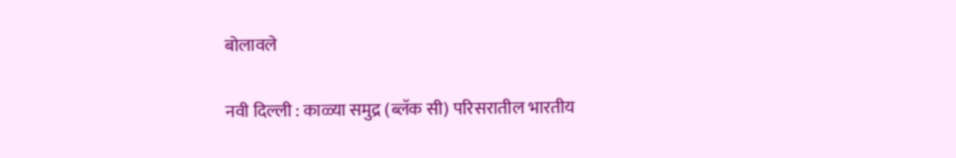बोलावले

नवी दिल्ली : काळ्या समुद्र (ब्लॅक सी) परिसरातील भारतीय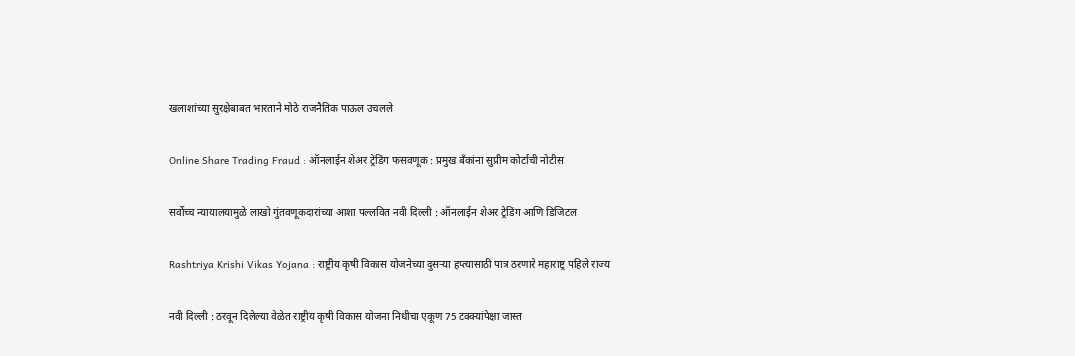खलाशांच्या सुरक्षेबाबत भारताने मोठे राजनैतिक पाऊल उचलले

Online Share Trading Fraud : ऑनलाईन शेअर ट्रेडिंग फसवणूक : प्रमुख बँकांना सुप्रीम कोर्टाची नोटीस

सर्वोच्च न्यायालयामुळे लाखो गुंतवणूकदारांच्या आशा पल्लवित नवी दिल्ली : ऑनलाईन शेअर ट्रेडिंग आणि डिजिटल

Rashtriya Krishi Vikas Yojana : राष्ट्रीय कृषी विकास योजनेच्या दुसऱ्या हप्त्यासाठी पात्र ठरणारे महाराष्ट्र पहिले राज्य

नवी दिल्ली : ठरवून दिलेल्या वेळेत राष्ट्रीय कृषी विकास योजना निधीचा एकूण 75 टक्क्यांपेक्षा जास्त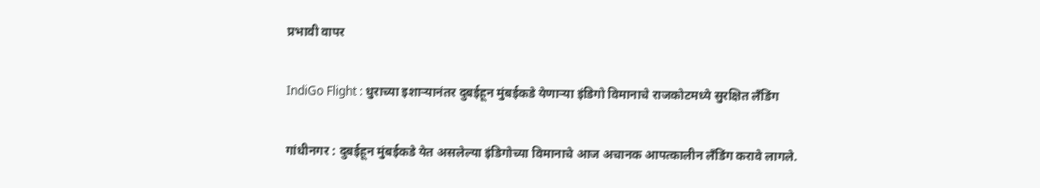प्रभावी वापर

IndiGo Flight : धुराच्या इशाऱ्यानंतर दुबईहून मुंबईकडे येणाऱ्या इंडिगो विमानाचे राजकोटमध्ये सुरक्षित लँडिंग

गांधीनगर : दुबईहून मुंबईकडे येत असलेल्या इंडिगोच्या विमानाचे आज अचानक आपत्कालीन लँडिंग करावे लागले.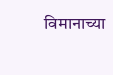विमानाच्या